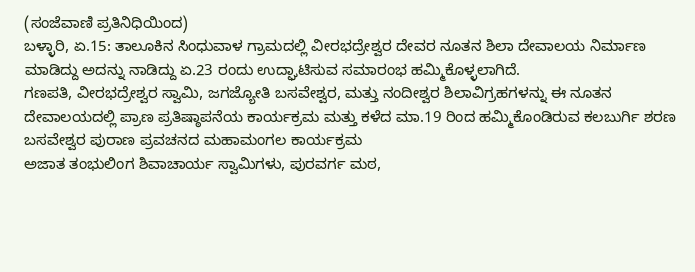(ಸಂಜೆವಾಣಿ ಪ್ರತಿನಿಧಿಯಿಂದ)
ಬಳ್ಳಾರಿ, ಏ.15: ತಾಲೂಕಿನ ಸಿಂಧುವಾಳ ಗ್ರಾಮದಲ್ಲಿ ವೀರಭದ್ರೇಶ್ವರ ದೇವರ ನೂತನ ಶಿಲಾ ದೇವಾಲಯ ನಿರ್ಮಾಣ ಮಾಡಿದ್ದು ಅದನ್ನು ನಾಡಿದ್ದು ಏ.23 ರಂದು ಉದ್ಘಾಟಿಸುವ ಸಮಾರಂಭ ಹಮ್ಮಿಕೊಳ್ಳಲಾಗಿದೆ.
ಗಣಪತಿ, ವೀರಭದ್ರೇಶ್ವರ ಸ್ವಾಮಿ, ಜಗಜ್ಯೋತಿ ಬಸವೇಶ್ವರ, ಮತ್ತು ನಂದೀಶ್ವರ ಶಿಲಾವಿಗ್ರಹಗಳನ್ನು ಈ ನೂತನ ದೇವಾಲಯದಲ್ಲಿ ಪ್ರಾಣ ಪ್ರತಿಷ್ಠಾಪನೆಯ ಕಾರ್ಯಕ್ರಮ ಮತ್ತು ಕಳೆದ ಮಾ.19 ರಿಂದ ಹಮ್ಮಿಕೊಂಡಿರುವ ಕಲಬುರ್ಗಿ ಶರಣ ಬಸವೇಶ್ವರ ಪುರಾಣ ಪ್ರವಚನದ ಮಹಾಮಂಗಲ ಕಾರ್ಯಕ್ರಮ
ಅಜಾತ ತಂಭುಲಿಂಗ ಶಿವಾಚಾರ್ಯ ಸ್ವಾಮಿಗಳು, ಪುರವರ್ಗ ಮಠ,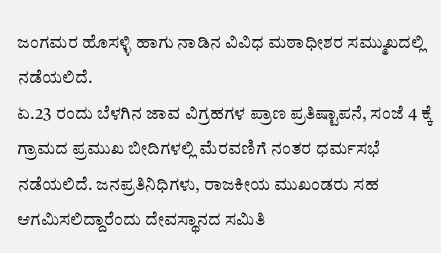ಜಂಗಮರ ಹೊಸಳ್ಳಿ ಹಾಗು ನಾಡಿನ ವಿವಿಧ ಮಠಾಧೀಶರ ಸಮ್ಮುಖದಲ್ಲಿ ನಡೆಯಲಿದೆ.
ಏ.23 ರಂದು ಬೆಳಗಿನ ಜಾವ ವಿಗ್ರಹಗಳ ಪ್ರಾಣ ಪ್ರತಿಷ್ಟಾಪನೆ, ಸಂಜೆ 4 ಕ್ಕೆ ಗ್ರಾಮದ ಪ್ರಮುಖ ಬೀದಿಗಳಲ್ಲಿ ಮೆರವಣಿಗೆ ನಂತರ ಧರ್ಮಸಭೆ ನಡೆಯಲಿದೆ. ಜನಪ್ರತಿನಿಧಿಗಳು, ರಾಜಕೀಯ ಮುಖಂಡರು ಸಹ ಆಗಮಿಸಲಿದ್ದಾರೆಂದು ದೇವಸ್ಥಾನದ ಸಮಿತಿ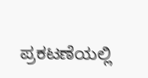ಪ್ರಕಟಣೆಯಲ್ಲಿ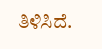ತಿಳಿಸಿದೆ.